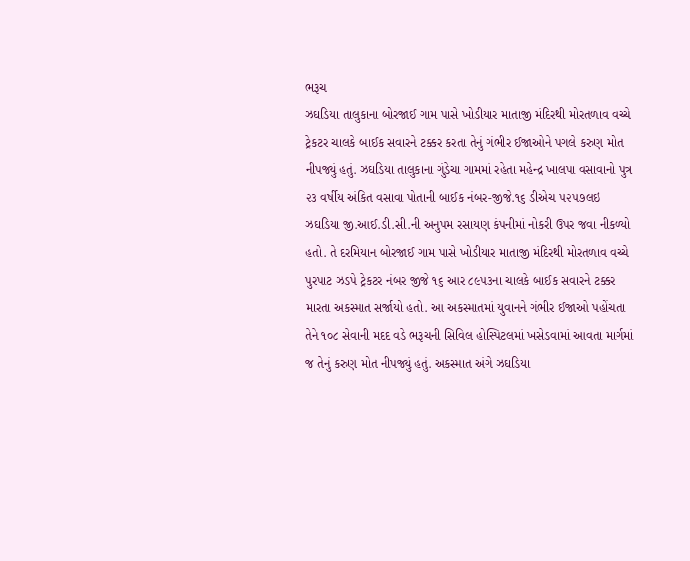ભરૂચ
ઝઘડિયા તાલુકાના બોરજાઈ ગામ પાસે ખોડીયાર માતાજી મંદિરથી મોરતળાવ વચ્ચે ટ્રેકટર ચાલકે બાઈક સવારને ટક્કર કરતા તેનું ગંભીર ઈજાઓને પગલે કરુણ મોત નીપજ્યું હતું. ઝઘડિયા તાલુકાના ગુંડેચા ગામમાં રહેતા મહેન્દ્ર ખાલપા વસાવાનો પુત્ર ૨૩ વર્ષીય અંકિત વસાવા પોતાની બાઈક નંબર-જીજે.૧૬ ડીએચ ૫૨૫૭લઇ ઝઘડિયા જી.આઈ.ડી.સી.ની અનુપમ રસાયણ કંપનીમાં નોકરી ઉપર જવા નીકળ્યો હતો. તે દરમિયાન બોરજાઈ ગામ પાસે ખોડીયાર માતાજી મંદિરથી મોરતળાવ વચ્ચે પુરપાટ ઝડપે ટ્રેકટર નંબર જીજે ૧૬ આર ૮૯૫૩ના ચાલકે બાઈક સવારને ટક્કર મારતા અકસ્માત સર્જાયો હતો. આ અકસ્માતમાં યુવાનને ગંભીર ઈજાઓ પહોંચતા તેને ૧૦૮ સેવાની મદદ વડે ભરૂચની સિવિલ હોસ્પિટલમાં ખસેડવામાં આવતા માર્ગમાં જ તેનું કરુણ મોત નીપજ્યું હતું. અકસ્માત અંગે ઝઘડિયા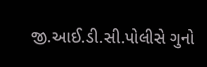જી.આઈ.ડી.સી.પોલીસે ગુનો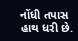નોંધી તપાસ હાથ ધરી છે.